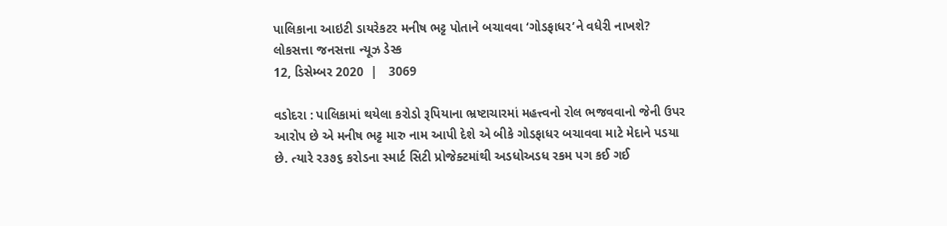પાલિકાના આઇટી ડાયરેકટર મનીષ ભટ્ટ પોતાને બચાવવા ‘ગોડફાધર’ને વધેરી નાખશે?
લોકસત્તા જનસત્તા ન્યૂઝ ડેસ્ક
12, ડિસેમ્બર 2020  |   3069

વડોદરા : પાલિકામાં થયેલા કરોડો રૂપિયાના ભ્રષ્ટાચારમાં મહત્ત્વનો રોલ ભજવવાનો જેની ઉપર આરોપ છે એ મનીષ ભટ્ટ મારુ નામ આપી દેશે એ બીકે ગોડફાધર બચાવવા માટે મેદાને પડયા છે. ત્યારે ર૩૭૬ કરોડના સ્માર્ટ સિટી પ્રોજેક્ટમાંથી અડધોઅડધ રકમ પગ કઈ ગઈ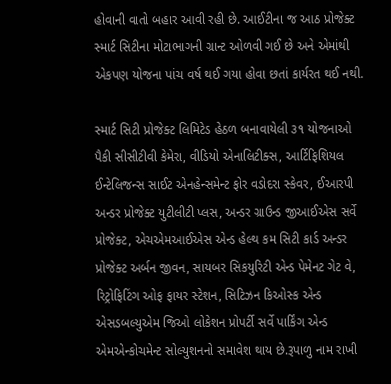હોવાની વાતો બહાર આવી રહી છે. આઈટીના જ આઠ પ્રોજેક્ટ સ્માર્ટ સિટીના મોટાભાગની ગ્રાન્ટ ઓળવી ગઈ છે અને એમાંથી એકપણ યોજના પાંચ વર્ષ થઈ ગયા હોવા છતાં કાર્યરત થઈ નથી.

સ્માર્ટ સિટી પ્રોજેક્ટ લિમિટેડ હેઠળ બનાવાયેલી ૩૧ યોજનાઓ પૈકી સીસીટીવી કેમેરા, વીડિયો એનાલિટીક્સ, આર્ટિફિશિયલ ઈન્ટેલિજન્સ સાઈટ એનહેન્સમેન્ટ ફોર વડોદરા સ્કેવર, ઈઆરપી અન્ડર પ્રોજેક્ટ યુટીલીટી પ્લસ, અન્ડર ગ્રાઉન્ડ જીઆઈએસ સર્વે પ્રોજેક્ટ, એચએમઆઈએસ એન્ડ હેલ્થ કમ સિટી કાર્ડ અન્ડર પ્રોજેક્ટ અર્બન જીવન, સાયબર સિકયુરિટી એન્ડ પેમેનટ ગેટ વે, રિટ્રોફિટિંગ ઓફ ફાયર સ્ટેશન, સિટિઝન કિઓસ્ક એન્ડ એસડબલ્યુએમ જિઓ લોકેશન પ્રોપર્ટી સર્વે પાર્કિંગ એન્ડ એમએન્કોચમેન્ટ સોલ્યુશનનો સમાવેશ થાય છે.રૂપાળુ નામ રાખી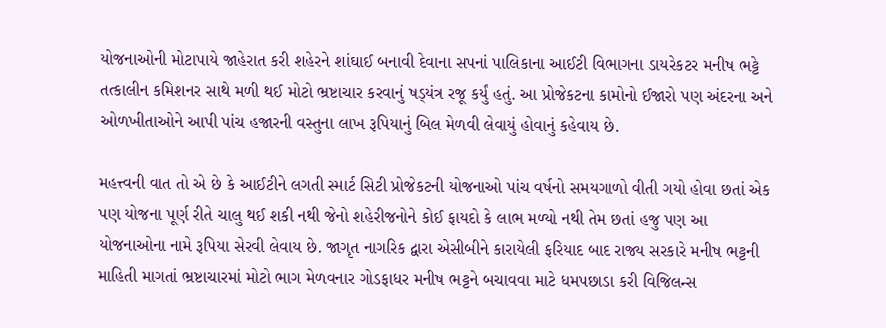યોજનાઓની મોટાપાયે જાહેરાત કરી શહેરને શાંઘાઈ બનાવી દેવાના સપનાં પાલિકાના આઈટી વિભાગના ડાયરેકટર મનીષ ભટ્ટે તત્કાલીન કમિશનર સાથે મળી થઈ મોટો ભ્રષ્ટાચાર કરવાનું ષડ્‌યંત્ર રજૂ કર્યું હતું. આ પ્રોજેકટના કામોનો ઈજારો પણ અંદરના અને ઓળખીતાઓને આપી પાંચ હજારની વસ્તુના લાખ રૂપિયાનું બિલ મેળવી લેવાયું હોવાનું કહેવાય છે.

મહત્ત્વની વાત તો એ છે કે આઈટીને લગતી સ્માર્ટ સિટી પ્રોજેકટની યોજનાઓ પાંચ વર્ષનો સમયગાળો વીતી ગયો હોવા છતાં એક પણ યોજના પૂર્ણ રીતે ચાલુ થઈ શકી નથી જેનો શહેરીજનોને કોઈ ફાયદો કે લાભ મળ્યો નથી તેમ છતાં હજુ પણ આ યોજનાઓના નામે રૂપિયા સેરવી લેવાય છે. જાગૃત નાગરિક દ્વારા એસીબીને કારાયેલી ફરિયાદ બાદ રાજ્ય સરકારે મનીષ ભટ્ટની માહિતી માગતાં ભ્રષ્ટાચારમાં મોટો ભાગ મેળવનાર ગોડફાધર મનીષ ભટ્ટને બચાવવા માટે ધમપછાડા કરી વિજિલન્સ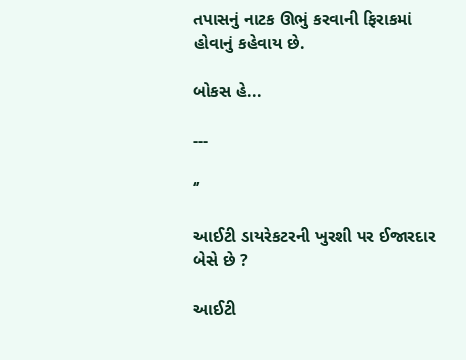તપાસનું નાટક ઊભું કરવાની ફિરાકમાં હોવાનું કહેવાય છે.

બોકસ હે...

---

‘’

આઈટી ડાયરેકટરની ખુરશી પર ઈજારદાર બેસે છે ?

આઈટી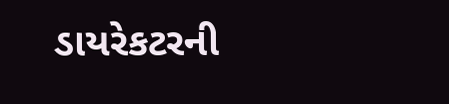ડાયરેકટરની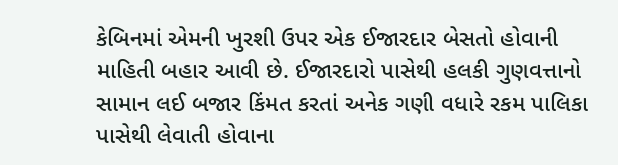કેબિનમાં એમની ખુરશી ઉપર એક ઈજારદાર બેસતો હોવાની માહિતી બહાર આવી છે. ઈજારદારો પાસેથી હલકી ગુણવત્તાનો સામાન લઈ બજાર કિંમત કરતાં અનેક ગણી વધારે રકમ પાલિકા પાસેથી લેવાતી હોવાના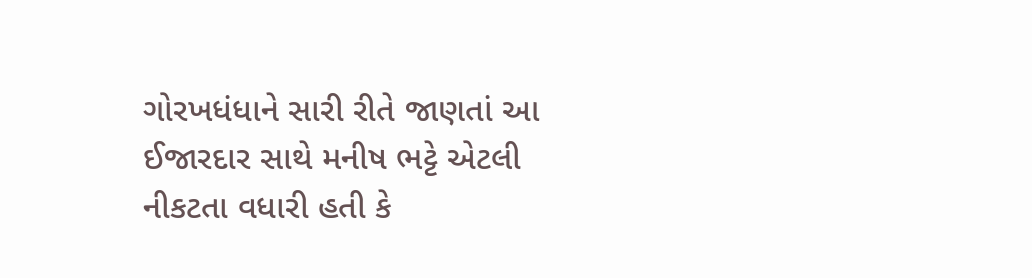ગોરખધંધાને સારી રીતે જાણતાં આ ઈજારદાર સાથે મનીષ ભટ્ટે એટલી નીકટતા વધારી હતી કે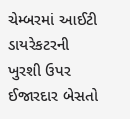ચેમ્બરમાં આઈટી ડાયરેકટરની ખુરશી ઉપર ઈજારદાર બેસતો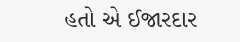હતો એ ઈજારદાર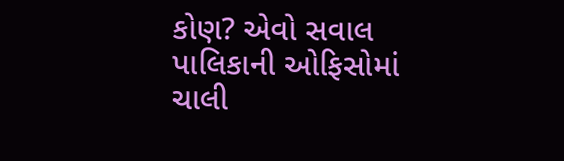કોણ? એવો સવાલ પાલિકાની ઓફિસોમાં ચાલી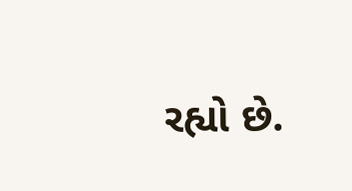રહ્યો છે.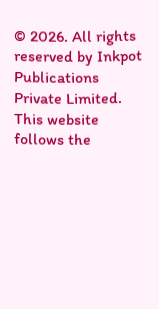© 2026. All rights reserved by Inkpot Publications Private Limited.
This website follows the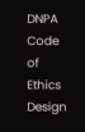DNPA Code of Ethics
Design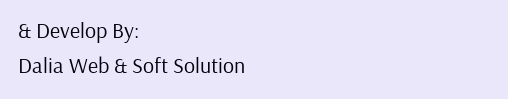& Develop By:
Dalia Web & Soft Solution